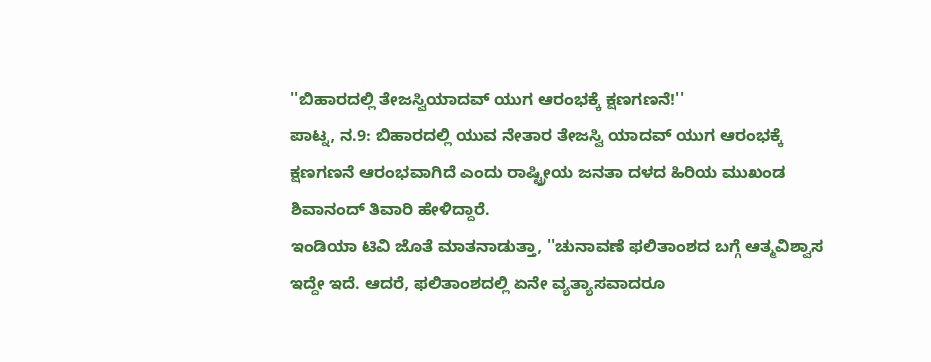''ಬಿಹಾರದಲ್ಲಿ ತೇಜಸ್ವಿಯಾದವ್ ಯುಗ ಆರಂಭಕ್ಕೆ ಕ್ಷಣಗಣನೆ!''
ಪಾಟ್ನ, ನ.9: ಬಿಹಾರದಲ್ಲಿ ಯುವ ನೇತಾರ ತೇಜಸ್ವಿ ಯಾದವ್ ಯುಗ ಆರಂಭಕ್ಕೆ ಕ್ಷಣಗಣನೆ ಆರಂಭವಾಗಿದೆ ಎಂದು ರಾಷ್ಟ್ರೀಯ ಜನತಾ ದಳದ ಹಿರಿಯ ಮುಖಂಡ ಶಿವಾನಂದ್ ತಿವಾರಿ ಹೇಳಿದ್ದಾರೆ.
ಇಂಡಿಯಾ ಟಿವಿ ಜೊತೆ ಮಾತನಾಡುತ್ತಾ, ''ಚುನಾವಣೆ ಫಲಿತಾಂಶದ ಬಗ್ಗೆ ಆತ್ಮವಿಶ್ವಾಸ ಇದ್ದೇ ಇದೆ. ಆದರೆ, ಫಲಿತಾಂಶದಲ್ಲಿ ಏನೇ ವ್ಯತ್ಯಾಸವಾದರೂ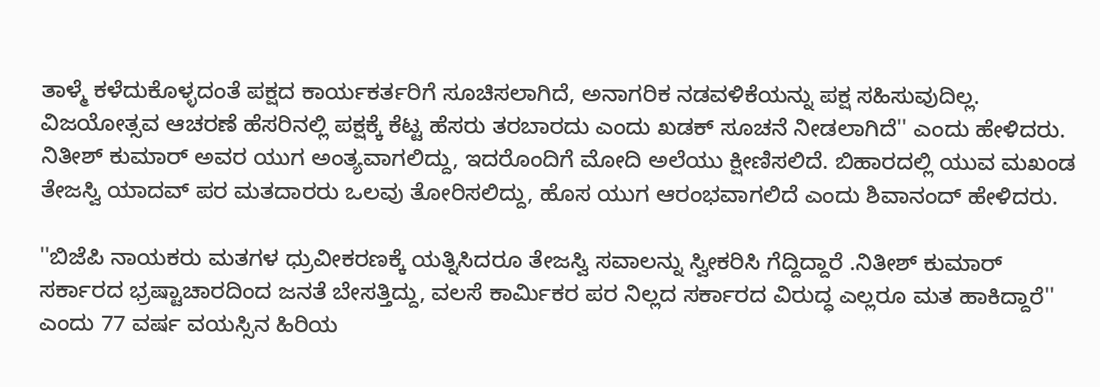ತಾಳ್ಮೆ ಕಳೆದುಕೊಳ್ಳದಂತೆ ಪಕ್ಷದ ಕಾರ್ಯಕರ್ತರಿಗೆ ಸೂಚಿಸಲಾಗಿದೆ, ಅನಾಗರಿಕ ನಡವಳಿಕೆಯನ್ನು ಪಕ್ಷ ಸಹಿಸುವುದಿಲ್ಲ. ವಿಜಯೋತ್ಸವ ಆಚರಣೆ ಹೆಸರಿನಲ್ಲಿ ಪಕ್ಷಕ್ಕೆ ಕೆಟ್ಟ ಹೆಸರು ತರಬಾರದು ಎಂದು ಖಡಕ್ ಸೂಚನೆ ನೀಡಲಾಗಿದೆ'' ಎಂದು ಹೇಳಿದರು.
ನಿತೀಶ್ ಕುಮಾರ್ ಅವರ ಯುಗ ಅಂತ್ಯವಾಗಲಿದ್ದು, ಇದರೊಂದಿಗೆ ಮೋದಿ ಅಲೆಯು ಕ್ಷೀಣಿಸಲಿದೆ. ಬಿಹಾರದಲ್ಲಿ ಯುವ ಮಖಂಡ ತೇಜಸ್ವಿ ಯಾದವ್ ಪರ ಮತದಾರರು ಒಲವು ತೋರಿಸಲಿದ್ದು, ಹೊಸ ಯುಗ ಆರಂಭವಾಗಲಿದೆ ಎಂದು ಶಿವಾನಂದ್ ಹೇಳಿದರು.

''ಬಿಜೆಪಿ ನಾಯಕರು ಮತಗಳ ಧ್ರುವೀಕರಣಕ್ಕೆ ಯತ್ನಿಸಿದರೂ ತೇಜಸ್ವಿ ಸವಾಲನ್ನು ಸ್ವೀಕರಿಸಿ ಗೆದ್ದಿದ್ದಾರೆ .ನಿತೀಶ್ ಕುಮಾರ್ ಸರ್ಕಾರದ ಭ್ರಷ್ಟಾಚಾರದಿಂದ ಜನತೆ ಬೇಸತ್ತಿದ್ದು, ವಲಸೆ ಕಾರ್ಮಿಕರ ಪರ ನಿಲ್ಲದ ಸರ್ಕಾರದ ವಿರುದ್ಧ ಎಲ್ಲರೂ ಮತ ಹಾಕಿದ್ದಾರೆ'' ಎಂದು 77 ವರ್ಷ ವಯಸ್ಸಿನ ಹಿರಿಯ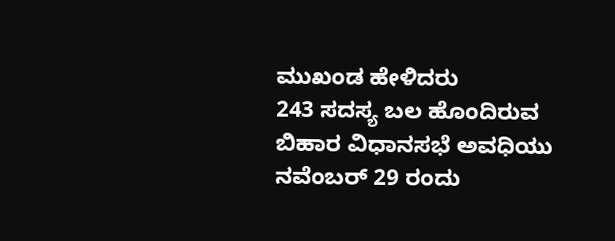ಮುಖಂಡ ಹೇಳಿದರು
243 ಸದಸ್ಯ ಬಲ ಹೊಂದಿರುವ ಬಿಹಾರ ವಿಧಾನಸಭೆ ಅವಧಿಯು ನವೆಂಬರ್ 29 ರಂದು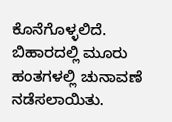ಕೊನೆಗೊಳ್ಳಲಿದೆ. ಬಿಹಾರದಲ್ಲಿ ಮೂರು ಹಂತಗಳಲ್ಲಿ ಚುನಾವಣೆ ನಡೆಸಲಾಯಿತು.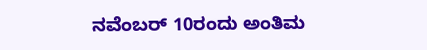ನವೆಂಬರ್ 10ರಂದು ಅಂತಿಮ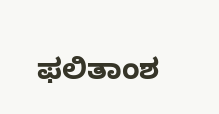ಫಲಿತಾಂಶ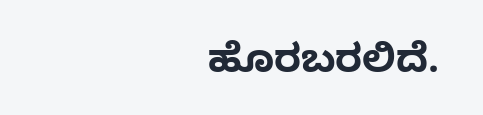ಹೊರಬರಲಿದೆ.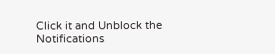Click it and Unblock the Notifications